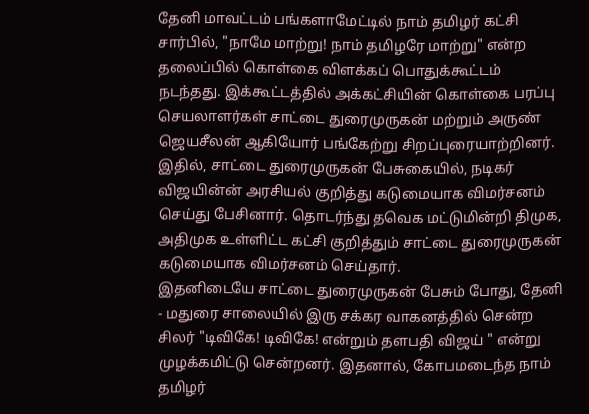தேனி மாவட்டம் பங்களாமேட்டில் நாம் தமிழர் கட்சி சார்பில், "நாமே மாற்று! நாம் தமிழரே மாற்று" என்ற தலைப்பில் கொள்கை விளக்கப் பொதுக்கூட்டம் நடந்தது. இக்கூட்டத்தில் அக்கட்சியின் கொள்கை பரப்பு செயலாளர்கள் சாட்டை துரைமுருகன் மற்றும் அருண் ஜெயசீலன் ஆகியோர் பங்கேற்று சிறப்புரையாற்றினர். இதில், சாட்டை துரைமுருகன் பேசுகையில், நடிகர் விஜயின்ன் அரசியல் குறித்து கடுமையாக விமர்சனம் செய்து பேசினார். தொடர்ந்து தவெக மட்டுமின்றி திமுக, அதிமுக உள்ளிட்ட கட்சி குறித்தும் சாட்டை துரைமுருகன் கடுமையாக விமர்சனம் செய்தார்.
இதனிடையே சாட்டை துரைமுருகன் பேசும் போது, தேனி - மதுரை சாலையில் இரு சக்கர வாகனத்தில் சென்ற சிலர் "டிவிகே! டிவிகே! என்றும் தளபதி விஜய் " என்று முழக்கமிட்டு சென்றனர். இதனால், கோபமடைந்த நாம் தமிழர்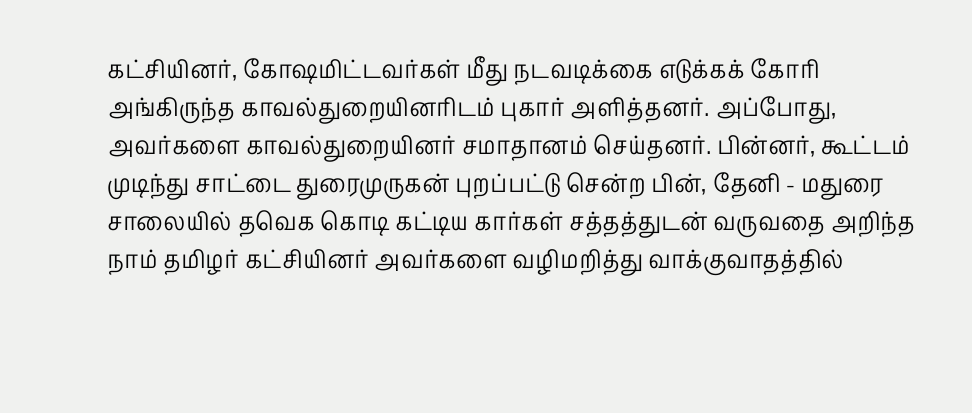கட்சியினர், கோஷமிட்டவர்கள் மீது நடவடிக்கை எடுக்கக் கோரி அங்கிருந்த காவல்துறையினரிடம் புகார் அளித்தனர். அப்போது, அவர்களை காவல்துறையினர் சமாதானம் செய்தனர். பின்னர், கூட்டம் முடிந்து சாட்டை துரைமுருகன் புறப்பட்டு சென்ற பின், தேனி - மதுரை சாலையில் தவெக கொடி கட்டிய கார்கள் சத்தத்துடன் வருவதை அறிந்த நாம் தமிழர் கட்சியினர் அவர்களை வழிமறித்து வாக்குவாதத்தில்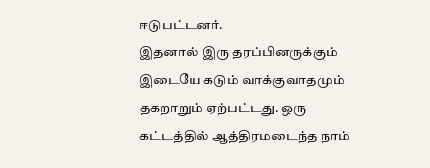ஈடுபட்டனர்.
இதனால் இரு தரப்பினருக்கும் இடையே கடும் வாக்குவாதமும் தகறாறும் ஏற்பட்டது. ஒரு கட்டத்தில் ஆத்திரமடைந்த நாம்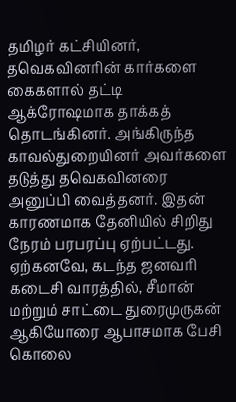தமிழர் கட்சியினர், தவெகவினரின் கார்களை கைகளால் தட்டி ஆக்ரோஷமாக தாக்கத் தொடங்கினர். அங்கிருந்த காவல்துறையினர் அவர்களை தடுத்து தவெகவினரை அனுப்பி வைத்தனர். இதன் காரணமாக தேனியில் சிறிது நேரம் பரபரப்பு ஏற்பட்டது.
ஏற்கனவே, கடந்த ஜனவரி கடைசி வாரத்தில், சீமான் மற்றும் சாட்டை துரைமுருகன் ஆகியோரை ஆபாசமாக பேசி கொலை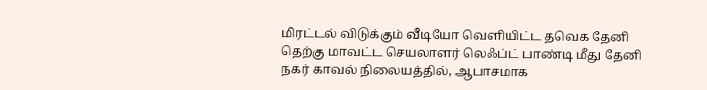மிரட்டல் விடுக்கும் வீடியோ வெளியிட்ட தவெக தேனி தெற்கு மாவட்ட செயலாளர் லெஃப்ட் பாண்டி மீது தேனி நகர் காவல் நிலையத்தில், ஆபாசமாக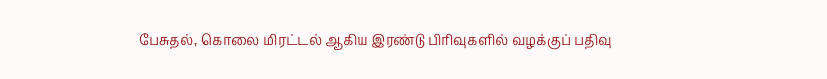பேசுதல், கொலை மிரட்டல் ஆகிய இரண்டு பிரிவுகளில் வழக்குப் பதிவு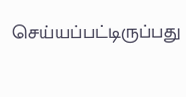செய்யப்பட்டிருப்பது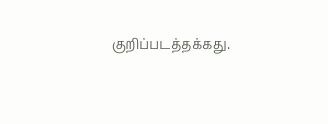குறிப்படத்தக்கது.